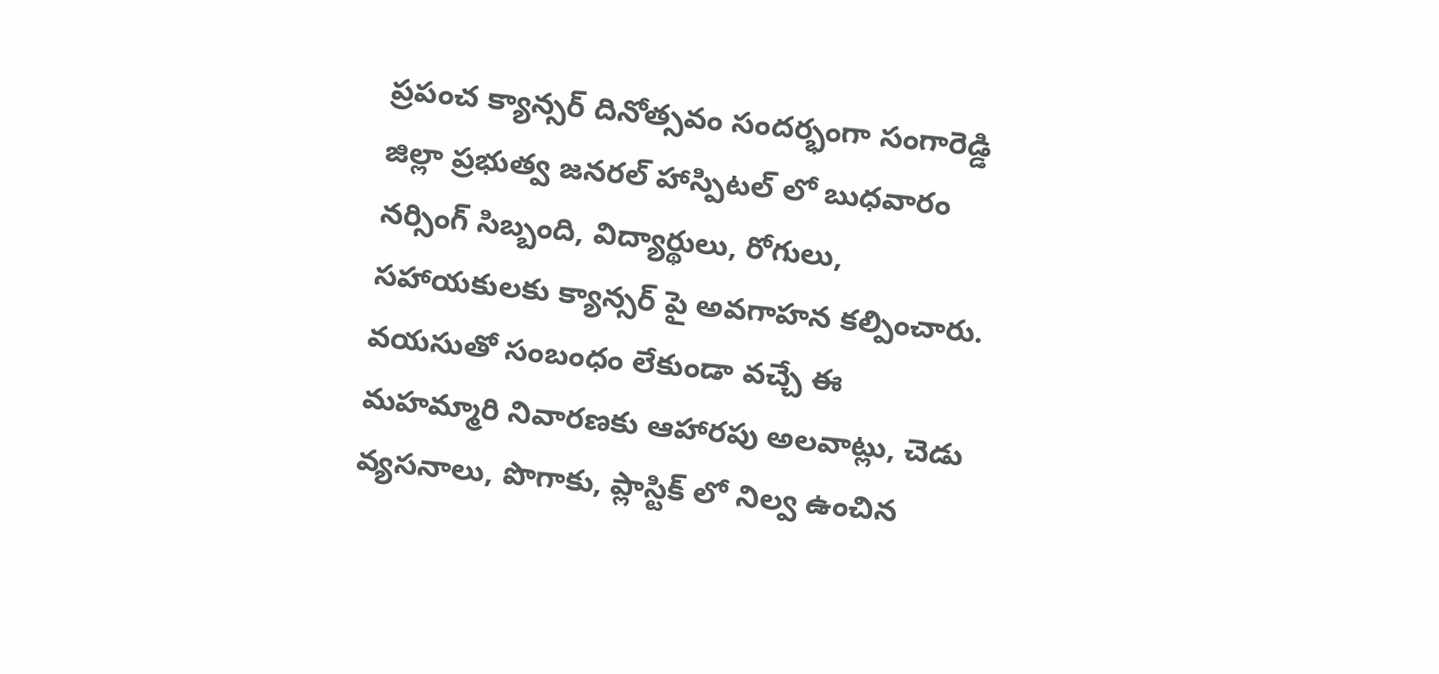ప్రపంచ క్యాన్సర్ దినోత్సవం సందర్భంగా సంగారెడ్డి జిల్లా ప్రభుత్వ జనరల్ హాస్పిటల్ లో బుధవారం నర్సింగ్ సిబ్బంది, విద్యార్థులు, రోగులు, సహాయకులకు క్యాన్సర్ పై అవగాహన కల్పించారు. వయసుతో సంబంధం లేకుండా వచ్చే ఈ మహమ్మారి నివారణకు ఆహారపు అలవాట్లు, చెడు వ్యసనాలు, పొగాకు, ప్లాస్టిక్ లో నిల్వ ఉంచిన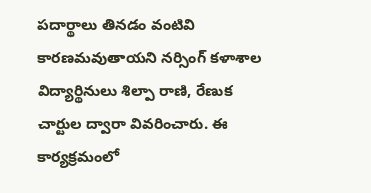పదార్థాలు తినడం వంటివి కారణమవుతాయని నర్సింగ్ కళాశాల విద్యార్థినులు శిల్పా రాణి, రేణుక చార్టుల ద్వారా వివరించారు. ఈ కార్యక్రమంలో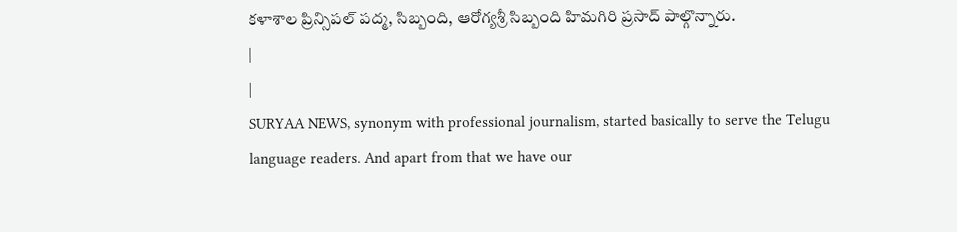కళాశాల ప్రిన్సిపల్ పద్మ, సిబ్బంది, ఆరోగ్యశ్రీ సిబ్బంది హిమగిరి ప్రసాద్ పాల్గొన్నారు.
|
|
SURYAA NEWS, synonym with professional journalism, started basically to serve the Telugu language readers. And apart from that we have our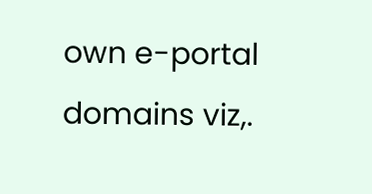own e-portal domains viz,.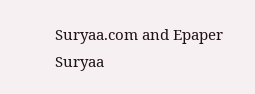Suryaa.com and Epaper Suryaa